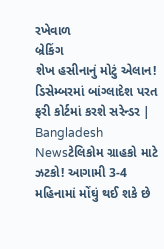રખેવાળ
બ્રેકિંગ
શેખ હસીનાનું મોટું એલાન! ડિસેમ્બરમાં બાંગ્લાદેશ પરત ફરી કોર્ટમાં કરશે સરેન્ડર | Bangladesh Newsટેલિકોમ ગ્રાહકો માટે ઝટકો! આગામી 3-4 મહિનામાં મોંઘું થઈ શકે છે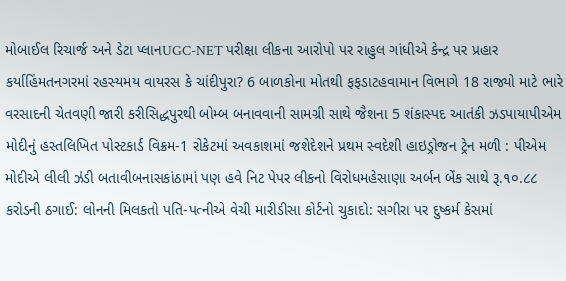મોબાઈલ રિચાર્જ અને ડેટા પ્લાનUGC-NET પરીક્ષા લીકના આરોપો પર રાહુલ ગાંધીએ કેન્દ્ર પર પ્રહાર કર્યાહિંમતનગરમાં રહસ્યમય વાયરસ કે ચાંદીપુરા? 6 બાળકોના મોતથી ફફડાટહવામાન વિભાગે 18 રાજ્યો માટે ભારે વરસાદની ચેતવણી જારી કરીસિદ્ધપુરથી બોમ્બ બનાવવાની સામગ્રી સાથે જૈશના 5 શંકાસ્પદ આતંકી ઝડપાયાપીએમ મોદીનું હસ્તલિખિત પોસ્ટકાર્ડ વિક્રમ-1 રોકેટમાં અવકાશમાં જશેદેશને પ્રથમ સ્વદેશી હાઇડ્રોજન ટ્રેન મળી : પીએમ મોદીએ લીલી ઝંડી બતાવીબનાસકાંઠામાં પણ હવે નિટ પેપર લીકનો વિરોધમહેસાણા અર્બન બેંક સાથે રૂ.૧૦.૮૮ કરોડની ઠગાઈ: લોનની મિલકતો પતિ-પત્નીએ વેચી મારીડીસા કોર્ટનો ચુકાદો: સગીરા પર દુષ્કર્મ કેસમાં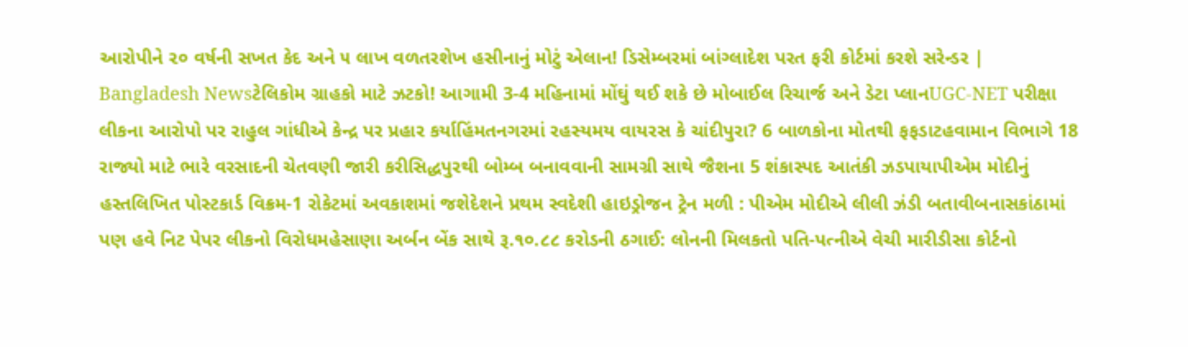આરોપીને ૨૦ વર્ષની સખત કેદ અને ૫ લાખ વળતરશેખ હસીનાનું મોટું એલાન! ડિસેમ્બરમાં બાંગ્લાદેશ પરત ફરી કોર્ટમાં કરશે સરેન્ડર | Bangladesh Newsટેલિકોમ ગ્રાહકો માટે ઝટકો! આગામી 3-4 મહિનામાં મોંઘું થઈ શકે છે મોબાઈલ રિચાર્જ અને ડેટા પ્લાનUGC-NET પરીક્ષા લીકના આરોપો પર રાહુલ ગાંધીએ કેન્દ્ર પર પ્રહાર કર્યાહિંમતનગરમાં રહસ્યમય વાયરસ કે ચાંદીપુરા? 6 બાળકોના મોતથી ફફડાટહવામાન વિભાગે 18 રાજ્યો માટે ભારે વરસાદની ચેતવણી જારી કરીસિદ્ધપુરથી બોમ્બ બનાવવાની સામગ્રી સાથે જૈશના 5 શંકાસ્પદ આતંકી ઝડપાયાપીએમ મોદીનું હસ્તલિખિત પોસ્ટકાર્ડ વિક્રમ-1 રોકેટમાં અવકાશમાં જશેદેશને પ્રથમ સ્વદેશી હાઇડ્રોજન ટ્રેન મળી : પીએમ મોદીએ લીલી ઝંડી બતાવીબનાસકાંઠામાં પણ હવે નિટ પેપર લીકનો વિરોધમહેસાણા અર્બન બેંક સાથે રૂ.૧૦.૮૮ કરોડની ઠગાઈ: લોનની મિલકતો પતિ-પત્નીએ વેચી મારીડીસા કોર્ટનો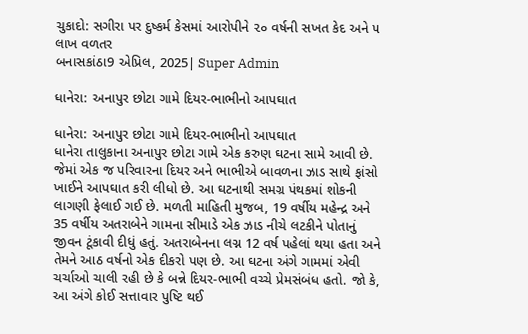ચુકાદો: સગીરા પર દુષ્કર્મ કેસમાં આરોપીને ૨૦ વર્ષની સખત કેદ અને ૫ લાખ વળતર
બનાસકાંઠા9 એપ્રિલ, 2025| Super Admin

ધાનેરા: અનાપુર છોટા ગામે દિયર-ભાભીનો આપઘાત

ધાનેરા: અનાપુર છોટા ગામે દિયર-ભાભીનો આપઘાત
ધાનેરા તાલુકાના અનાપુર છોટા ગામે એક કરુણ ઘટના સામે આવી છે. જેમાં એક જ પરિવારના દિયર અને ભાભીએ બાવળના ઝાડ સાથે ફાંસો ખાઈને આપઘાત કરી લીધો છે. આ ઘટનાથી સમગ્ર પંથકમાં શોકની લાગણી ફેલાઈ ગઈ છે. મળતી માહિતી મુજબ, 19 વર્ષીય મહેન્દ્ર અને 35 વર્ષીય અતરાબેને ગામના સીમાડે એક ઝાડ નીચે લટકીને પોતાનું જીવન ટૂંકાવી દીધું હતું. અતરાબેનના લગ્ન 12 વર્ષ પહેલાં થયા હતા અને તેમને આઠ વર્ષનો એક દીકરો પણ છે. આ ઘટના અંગે ગામમાં એવી ચર્ચાઓ ચાલી રહી છે કે બન્ને દિયર-ભાભી વચ્ચે પ્રેમસંબંધ હતો. જો કે, આ અંગે કોઈ સત્તાવાર પુષ્ટિ થઈ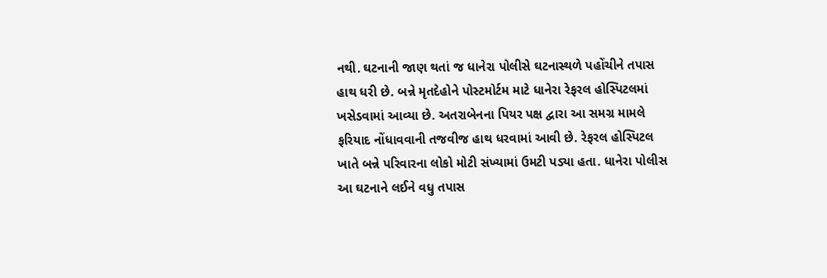નથી. ઘટનાની જાણ થતાં જ ધાનેરા પોલીસે ઘટનાસ્થળે પહોંચીને તપાસ હાથ ધરી છે. બન્ને મૃતદેહોને પોસ્ટમોર્ટમ માટે ધાનેરા રેફરલ હોસ્પિટલમાં ખસેડવામાં આવ્યા છે. અતરાબેનના પિયર પક્ષ દ્વારા આ સમગ્ર મામલે ફરિયાદ નોંધાવવાની તજવીજ હાથ ધરવામાં આવી છે. રેફરલ હોસ્પિટલ ખાતે બન્ને પરિવારના લોકો મોટી સંખ્યામાં ઉમટી પડ્યા હતા. ધાનેરા પોલીસ આ ઘટનાને લઈને વધુ તપાસ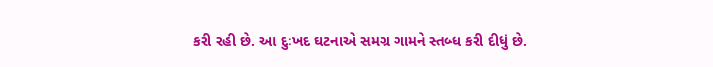કરી રહી છે. આ દુઃખદ ઘટનાએ સમગ્ર ગામને સ્તબ્ધ કરી દીધું છે.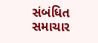સંબંધિત સમાચાર